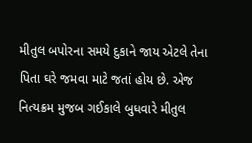મીતુલ બપોરના સમયે દુકાને જાય એટલે તેના પિતા ઘરે જમવા માટે જતાં હોય છે. એજ નિત્યક્રમ મુજબ ગઈકાલે બુધવારે મીતુલ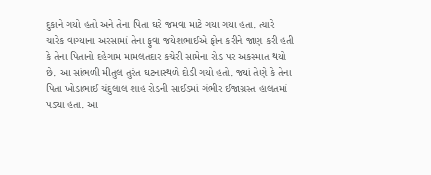દુકાને ગયો હતો અને તેના પિતા ઘરે જમવા માટે ગયા ગયા હતા. ત્યારે ચારેક વાગ્યાના અરસામાં તેના ફુવા જયેશભાઈએ ફોન કરીને જાણ કરી હતી કે તેના પિતાનો દહેગામ મામલતદાર કચેરી સામેના રોડ પર અકસ્માત થયો છે. આ સાંભળી મીતુલ તુરંત ઘટનાસ્થળે દોડી ગયો હતો. જ્યાં તેણે કે તેના પિતા ખોડાભાઈ ચંદુલાલ શાહ રોડની સાઈડમાં ગંભીર ઈજાગ્રસ્ત હાલતમાં પડ્યા હતા. આ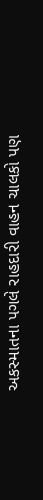અકસ્માતના પગલે રાહદારી વાહન ચાલકો પણ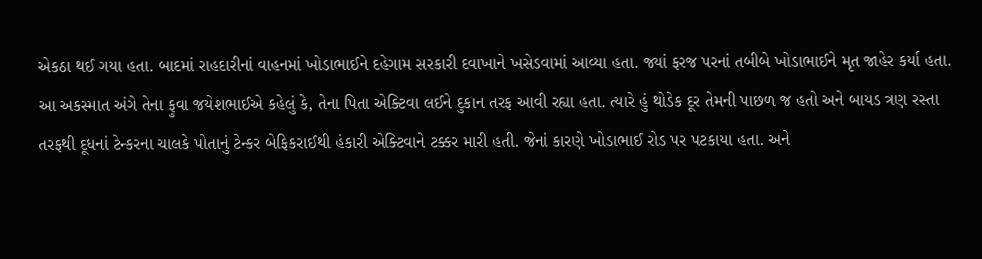એકઠા થઈ ગયા હતા. બાદમાં રાહદારીનાં વાહનમાં ખોડાભાઈને દહેગામ સરકારી દવાખાને ખસેડવામાં આવ્યા હતા. જ્યાં ફરજ પરનાં તબીબે ખોડાભાઈને મૃત જાહેર કર્યા હતા.
આ અકસ્માત અંગે તેના ફુવા જયેશભાઈએ કહેલું કે, તેના પિતા એક્ટિવા લઈને દુકાન તરફ આવી રહ્યા હતા. ત્યારે હું થોડેક દૂર તેમની પાછળ જ હતો અને બાયડ ત્રણ રસ્તા તરફથી દૂધનાં ટેન્કરના ચાલકે પોતાનું ટેન્કર બેફિકરાઈથી હંકારી એક્ટિવાને ટક્કર મારી હતી. જેનાં કારણે ખોડાભાઈ રોડ પર પટકાયા હતા. અને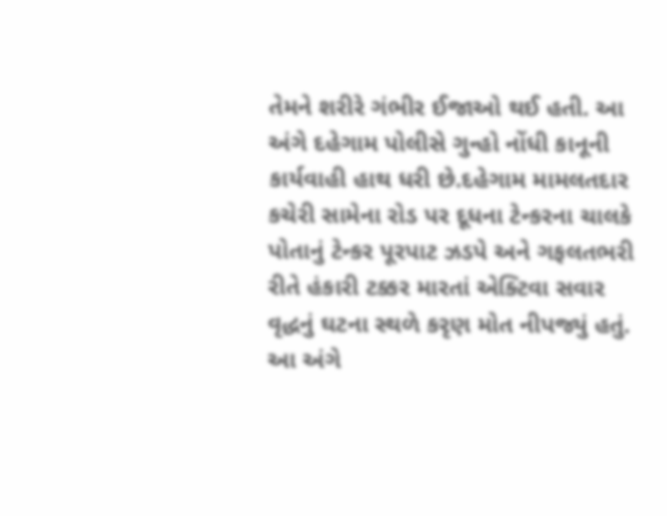તેમને શરીરે ગંભીર ઈજાઓ થઈ હતી. આ અંગે દહેગામ પોલીસે ગુન્હો નોંધી કાનૂની કાર્યવાહી હાથ ધરી છે.દહેગામ મામલતદાર કચેરી સામેના રોડ પર દૂધના ટેન્કરના ચાલકે પોતાનું ટેન્કર પૂરપાટ ઝડપે અને ગફલતભરી રીતે હંકારી ટક્કર મારતાં એક્ટિવા સવાર વૃદ્ધનું ઘટના સ્થળે કરૃણ મોત નીપજ્યું હતું. આ અંગે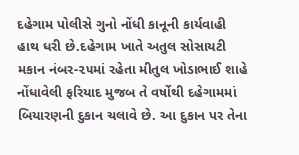દહેગામ પોલીસે ગુનો નોંધી કાનૂની કાર્યવાહી હાથ ધરી છે.દહેગામ ખાતે અતુલ સોસાયટી મકાન નંબર-૨૫માં રહેતા મીતુલ ખોડાભાઈ શાહે નોંધાવેલી ફરિયાદ મુજબ તે વર્ષોથી દહેગામમાં બિયારણની દુકાન ચલાવે છે. આ દુકાન પર તેના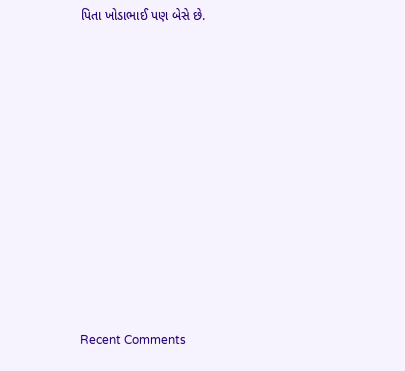પિતા ખોડાભાઈ પણ બેસે છે.













Recent Comments